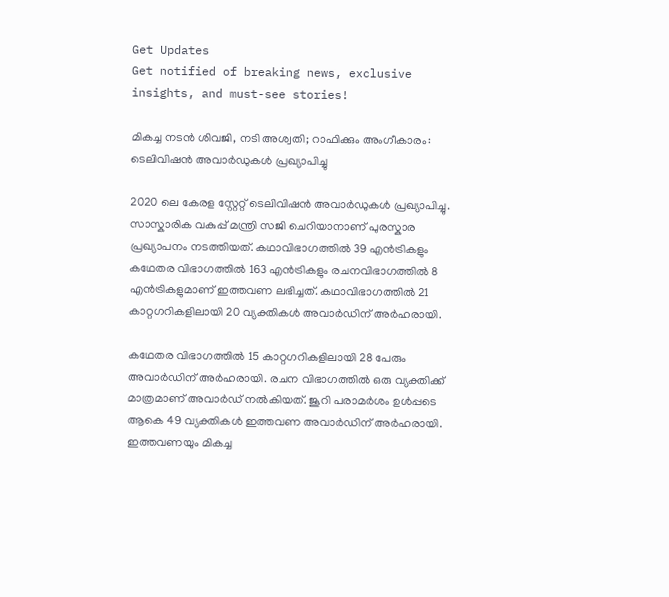Get Updates
Get notified of breaking news, exclusive insights, and must-see stories!

മികച്ച നടന്‍ ശിവജി, നടി അശ്വതി; റാഫിക്കും അംഗീകാരം: ടെലിവിഷന്‍ അവാര്‍ഡുകള്‍ പ്രഖ്യാപിച്ചു

2020 ലെ കേരള സ്റ്റേറ്റ് ടെലിവിഷന്‍ അവാര്‍ഡുകള്‍ പ്രഖ്യാപിച്ചു. സാസ്കാരിക വകുപ്പ് മന്ത്രി സജി ചെറിയാനാണ് പുരസ്കാര പ്രഖ്യാപനം നടത്തിയത്. കഥാവിഭാഗത്തില്‍ 39 എന്‍ട്രികളും കഥേതര വിഭാഗത്തില്‍ 163 എന്‍ട്രികളും രചനവിഭാഗത്തില്‍ 8 എന്‍ട്രികളുമാണ് ഇത്തവണ ലഭിച്ചത്. കഥാവിഭാഗത്തില്‍ 21 കാറ്റഗറികളിലായി 20 വ്യക്തികള്‍ അവാര്‍ഡിന് അര്‍ഹരായി.

കഥേതര വിഭാഗത്തില്‍ 15 കാറ്റഗറികളിലായി 28 പേരും അവാര്‍ഡിന് അര്‍ഹരായി. രചന വിഭാഗത്തില്‍ ഒരു വ്യക്തിക്ക് മാത്രമാണ് അവാര്‍ഡ‍് നല്‍കിയത്. ജൂറി പരാമര്‍ശം ഉള്‍പ്പടെ ആകെ 49 വ്യക്തികള്‍ ഇത്തവണ അവാര്‍ഡിന് അര്‍ഹരായി. ഇത്തവണയും മികച്ച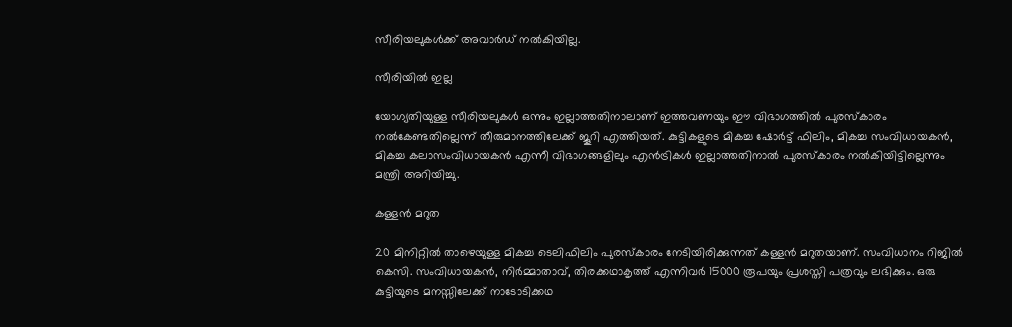സീരിയലുകള്‍ക്ക് അവാര്‍ഡ് നല്‍കിയില്ല.

സീരിയില്‍ ഇല്ല

യോഗ്യതിയുള്ള സീരിയലുകള്‍ ഒന്നും ഇല്ലാത്തതിനാലാണ് ഇത്തവണയും ഈ വിഭാഗത്തില്‍ പുരസ്കാരം നല്‍കേണ്ടതില്ലെന്ന് തീരുമാനത്തിലേക്ക് ജൂറി എത്തിയത്. കുട്ടികളുടെ മികച്ച ഷോര്‍ട്ട് ഫിലിം, മികച്ച സംവിധായകന്‍, മികച്ച കലാസംവിധായകന്‍ എന്നീ വിഭാഗങ്ങളിലും എന്‍ട്രികള്‍ ഇല്ലാത്തതിനാല്‍ പുരസ്കാരം നല്‍കിയിട്ടില്ലെന്നും മന്ത്രി അറിയിച്ചു.

കള്ളന്‍ മറുത

20 മിനിറ്റില്‍ താഴെയുള്ള മികച്ച ടെലിഫിലിം പുരസ്കാരം നേടിയിരിക്കുന്നത് കള്ളന്‍ മറുതയാണ്. സംവിധാനം റിജില്‍ കെസി. സംവിധായകന്‍, നിര്‍മ്മാതാവ്, തിരക്കഥാകൃത്ത് എന്നിവര്‍ 15000 രൂപയും പ്രശസ്തി പത്രവും ലഭിക്കും. ഒരു കുട്ടിയുടെ മനസ്സിലേക്ക് നാടോടിക്കഥ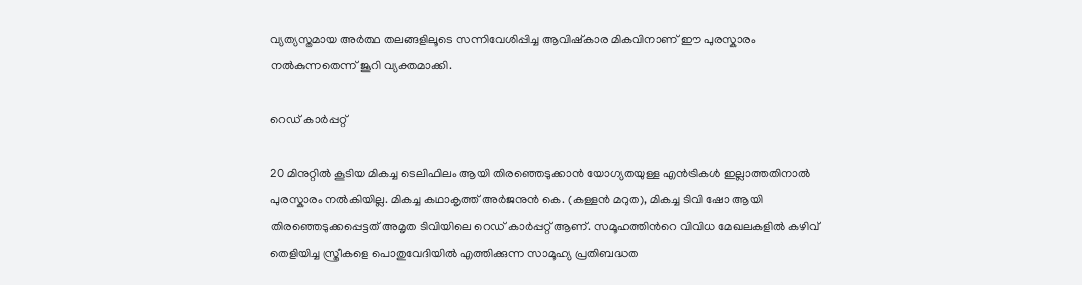വ്യത്യസ്തമായ അര്‍ത്ഥ തലങ്ങളിലൂടെ സന്നിവേശിപ്പിച്ച ആവിഷ്കാര മികവിനാണ് ഈ പുരസ്കാരം നല്‍കുന്നതെന്ന് ജൂറി വ്യക്തമാക്കി.

റെഡ് കാര്‍പ്പറ്റ്

20 മിനുറ്റില്‍ കൂടിയ മികച്ച ടെലിഫിലം ആയി തിരഞ്ഞെടുക്കാന്‍ യോഗ്യതയുള്ള എന്‍ട്രികള്‍ ഇല്ലാത്തതിനാല്‍ പുരസ്കാരം നല്‍കിയില്ല. മികച്ച കഥാകൃത്ത് അര്‍ജനുന്‍ കെ. (കള്ളന്‍ മറുത), മികച്ച ടിവി ഷോ ആയി തിരഞ്ഞെടുക്കപ്പെട്ടത് അമൃത ടിവിയിലെ റെഡ് കാര്‍പ്പറ്റ് ആണ്. സമൂഹത്തിന്‍റെ വിവിധ മേഖലകളില്‍ കഴിവ് തെളിയിച്ച സ്ത്രീകളെ പൊതുവേദിയില്‍ എത്തിക്കുന്ന സാമൂഹ്യ പ്രതിബദ്ധത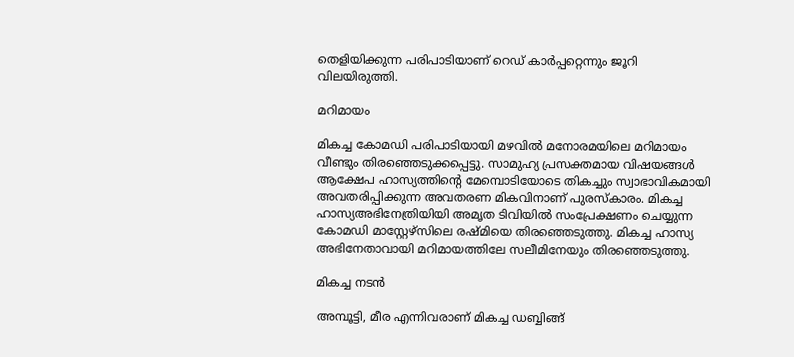തെളിയിക്കുന്ന പരിപാടിയാണ് റെഡ് കാര്‍പ്പറ്റെന്നും ജൂറി വിലയിരുത്തി.

മറിമായം

മികച്ച കോമഡി പരിപാടിയായി മഴവില്‍ മനോരമയിലെ മറിമായം വീണ്ടും തിരഞ്ഞെടുക്കപ്പെട്ടു. സാമുഹ്യ പ്രസക്തമായ വിഷയങ്ങള്‍ ആക്ഷേപ ഹാസ്യത്തിന്‍റെ മേമ്പൊടിയോടെ തികച്ചും സ്വാഭാവികമായി അവതരിപ്പിക്കുന്ന അവതരണ മികവിനാണ് പുരസ്കാരം. മികച്ച ഹാസ്യഅഭിനേത്രിയിയി അമൃത ടിവിയില്‍ സംപ്രേക്ഷണം ചെയ്യുന്ന കോമഡി മാസ്റ്റേഴ്സിലെ രഷ്മിയെ തിരഞ്ഞെടുത്തു. മികച്ച ഹാസ്യ അഭിനേതാവായി മറിമായത്തിലേ സലീമിനേയും തിരഞ്ഞെടുത്തു.

മികച്ച നടന്‍

അമ്പൂട്ടി, മീര എന്നിവരാണ് മികച്ച ഡബ്ബിങ്ങ്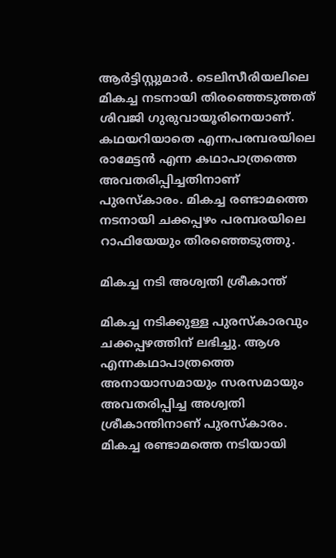ആര്‍ട്ടിസ്റ്റുമാര്‍. ടെലിസീരിയലിലെ മികച്ച നടനായി തിരഞ്ഞെടുത്തത് ശിവജി ഗുരുവായൂരിനെയാണ്. കഥയറിയാതെ എന്നപരമ്പരയിലെ രാമേട്ടന്‍ എന്ന കഥാപാത്രത്തെ അവതരിപ്പിച്ചതിനാണ് പുരസ്കാരം. മികച്ച രണ്ടാമത്തെ നടനായി ചക്കപ്പഴം പരമ്പരയിലെ റാഫിയേയും തിരഞ്ഞെടുത്തു.

മികച്ച നടി അശ്വതി ശ്രീകാന്ത്

മികച്ച നടിക്കുള്ള പുരസ്കാരവും ചക്കപ്പഴത്തിന് ലഭിച്ചു. ആശ എന്നകഥാപാത്രത്തെ അനായാസമായും സരസമായും അവതരിപ്പിച്ച അശ്വതി ശ്രീകാന്തിനാണ് പുരസ്കാരം. മികച്ച രണ്ടാമത്തെ നടിയായി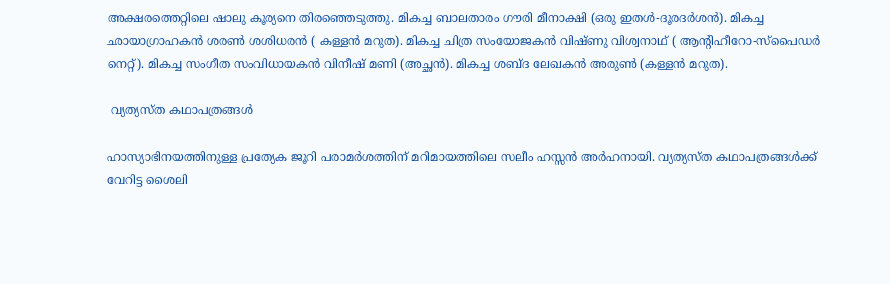അക്ഷരത്തെറ്റിലെ ഷാലു കൂര്യനെ തിരഞ്ഞെടുത്തു. മികച്ച ബാലതാരം ഗൗരി മീനാക്ഷി (ഒരു ഇതള്‍-ദൂരദര്‍ശന്‍). മികച്ച ഛായാഗ്രാഹകന്‍ ശരണ്‍ ശശിധരന്‍ ( കള്ളന്‍ മറുത). മികച്ച ചിത്ര സംയോജകന്‍ വിഷ്ണു വിശ്വനാഥ് ( ആന്‍റിഹീറോ-സ്പൈഡര്‍ നെറ്റ്). മികച്ച സംഗീത സംവിധായകന്‍ വിനീഷ് മണി (അച്ഛന്‍). മികച്ച ശബ്ദ ലേഖകന്‍ അരുണ്‍ (കള്ളന്‍ മറുത).

 വ്യത്യസ്ത കഥാപത്രങ്ങള്‍

ഹാസ്യാഭിനയത്തിനുള്ള പ്രത്യേക ജൂറി പരാമര്‍ശത്തിന് മറിമായത്തിലെ സലീം ഹസ്സന്‍ അര്‍ഹനായി. വ്യത്യസ്ത കഥാപത്രങ്ങള്‍ക്ക് വേറിട്ട ശൈലി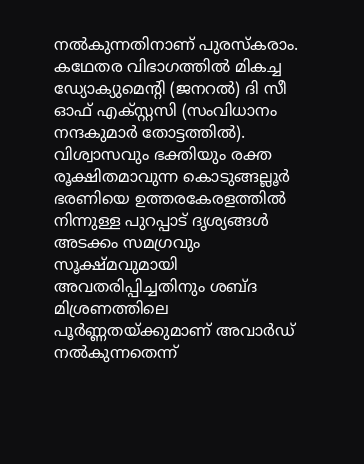നല്‍കുന്നതിനാണ് പുരസ്കരാം. കഥേതര വിഭാഗത്തില്‍ മികച്ച ഡ്യോക്യുമെന്‍റി (ജനറല്‍) ദി സീ ഓഫ് എക്സ്റ്റസി (സംവിധാനം നന്ദകുമാര്‍ തോട്ടത്തില്‍). വിശ്വാസവും ഭക്തിയും രക്ത രൂക്ഷിതമാവുന്ന കൊടുങ്ങല്ലൂര്‍ ഭരണിയെ ഉത്തരകേരളത്തില്‍ നിന്നുള്ള പുറപ്പാട് ദൃശ്യങ്ങള്‍ അടക്കം സമഗ്രവും സൂക്ഷ്മവുമായി അവതരിപ്പിച്ചതിനും ശബ്ദ മിശ്രണത്തിലെ പൂര്‍ണ്ണതയ്ക്കുമാണ് അവാര്‍ഡ് നല്‍കുന്നതെന്ന്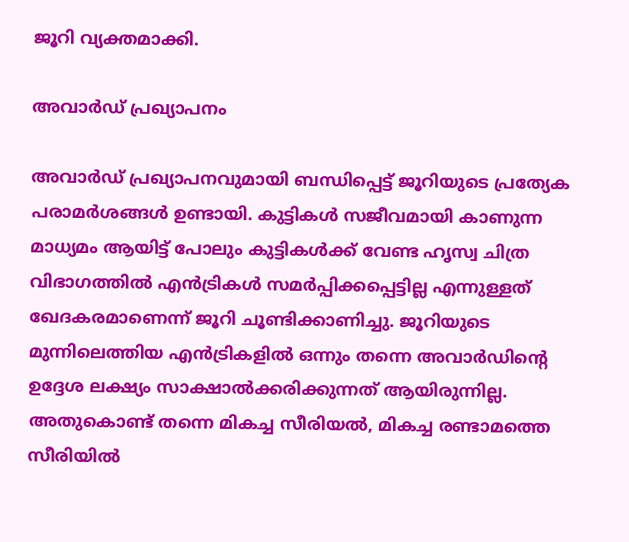ജൂറി വ്യക്തമാക്കി.

അവാര്‍ഡ് പ്രഖ്യാപനം

അവാര്‍ഡ് പ്രഖ്യാപനവുമായി ബന്ധിപ്പെട്ട് ജൂറിയുടെ പ്രത്യേക പരാമര്‍ശങ്ങള്‍ ഉണ്ടായി. കുട്ടികള്‍ സജീവമായി കാണുന്ന മാധ്യമം ആയിട്ട് പോലും കുട്ടികള്‍ക്ക് വേണ്ട ഹൃസ്വ ചിത്ര വിഭാഗത്തില്‍ എന്‍ട്രികള്‍ സമര്‍പ്പിക്കപ്പെട്ടില്ല എന്നുള്ളത് ഖേദകരമാണെന്ന് ജൂറി ചൂണ്ടിക്കാണിച്ചു. ജൂറിയുടെ മുന്നിലെത്തിയ എന്‍ട്രികളില്‍ ഒന്നും തന്നെ അവാര്‍ഡിന്‍റെ ഉദ്ദേശ ലക്ഷ്യം സാക്ഷാല്‍ക്കരിക്കുന്നത് ആയിരുന്നില്ല. അതുകൊണ്ട് തന്നെ മികച്ച സീരിയല്‍, മികച്ച രണ്ടാമത്തെ സീരിയില്‍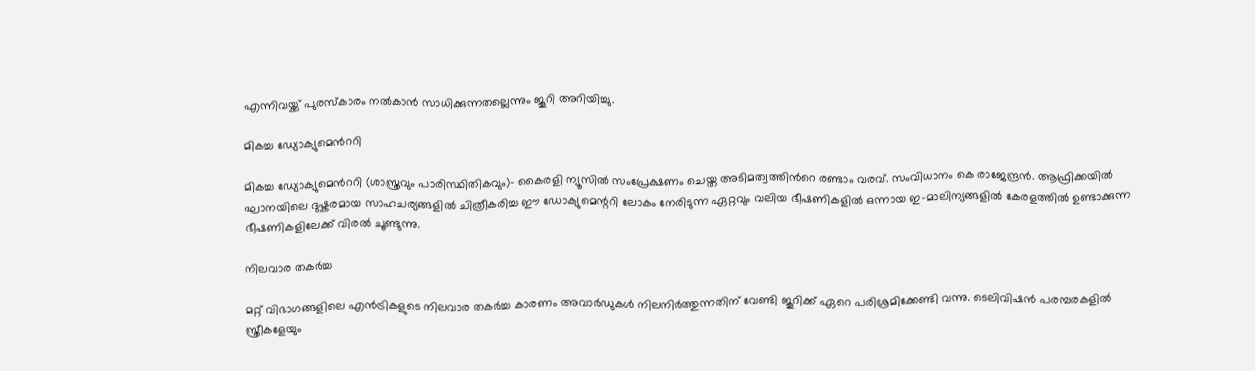എന്നിവയ്ക്ക് പുരസ്കാരം നല്‍കാന്‍ സാധിക്കുന്നതല്ലെന്നും ജൂറി അറിയിച്ചു.

മികച്ച ഡ്യോക്യുമെന്‍ററി

മികച്ച ഡ്യോക്യുമെന്‍ററി (ശാസ്ത്രവും പാരിസ്ഥിതികവും)- കൈരളി ന്യൂസില്‍ സംപ്രേക്ഷണം ചെയ്ത അടിമത്വത്തിന്‍റെ രണ്ടാം വരവ്. സംവിധാനം കെ രാജേന്ദ്രന്‍. ആഫ്രിക്കയില്‍ ഘാനയിലെ ദുഷ്കരമായ സാഹചര്യങ്ങളില്‍ ചിത്രീകരിച്ച ഈ ഡോക്യുമെന്ററി ലോകം നേരിടുന്ന ഏറ്റവും വലിയ ഭീഷണികളില്‍ ഒന്നായ ഇ-മാലിന്യങ്ങളില്‍ കേരളത്തില്‍ ഉണ്ടാക്കുന്ന ഭീഷണികളിലേക്ക് വിരല്‍ ചൂണ്ടുന്നു.

നിലവാര തകര്‍ച്ച

മറ്റ് വിഭാഗങ്ങളിലെ എന്‍ട്രികളുടെ നിലവാര തകര്‍ച്ച കാരണം അവാര്‍ഡുകള്‍ നിലനിര്‍ത്തുന്നതിന് വേണ്ടി ജൂറിക്ക് ഏറെ പരിശ്രമിക്കേണ്ടി വന്നു. ടെലിവിഷന്‍ പരമ്പരകളില്‍ സ്ത്രീകളേയും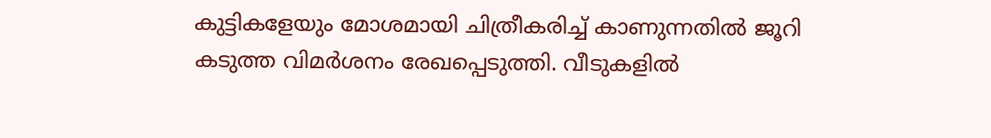കുട്ടികളേയും മോശമായി ചിത്രീകരിച്ച് കാണുന്നതില്‍ ജൂറി കടുത്ത വിമര്‍ശനം രേഖപ്പെടുത്തി. വീടുകളില്‍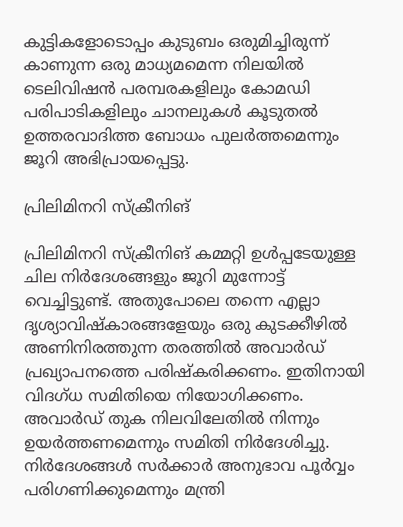കുട്ടികളോടൊപ്പം കുടുബം ഒരുമിച്ചിരുന്ന് കാണുന്ന ഒരു മാധ്യമമെന്ന നിലയില്‍ ടെലിവിഷന്‍ പരമ്പരകളിലും കോമഡി പരിപാടികളിലും ചാനലുകള്‍ കൂടുതല്‍ ഉത്തരവാദിത്ത ബോധം പുലര്‍ത്തമെന്നും ജൂറി അഭിപ്രായപ്പെട്ടു.

പ്രിലിമിനറി സ്ക്രീനിങ്

പ്രിലിമിനറി സ്ക്രീനിങ് കമ്മറ്റി ഉള്‍പ്പടേയുള്ള ചില നിര്‍ദേശങ്ങളും ജൂറി മുന്നോട്ട് വെച്ചിട്ടുണ്ട്. അതുപോലെ തന്നെ എല്ലാ ദൃശ്യാവിഷ്കാരങ്ങളേയും ഒരു കുടക്കീഴില്‍ അണിനിരത്തുന്ന തരത്തില്‍ അവാര്‍ഡ് പ്രഖ്യാപനത്തെ പരിഷ്കരിക്കണം. ഇതിനായി വിദഗ്ധ സമിതിയെ നിയോഗിക്കണം. അവാര്‍ഡ് തുക നിലവിലേതില്‍ നിന്നും ഉയര്‍ത്തണമെന്നും സമിതി നിര്‍ദേശിച്ചു. നിര്‍ദേശങ്ങള്‍ സര്‍ക്കാര്‍ അനുഭാവ പൂര്‍വ്വം പരിഗണിക്കുമെന്നും മന്ത്രി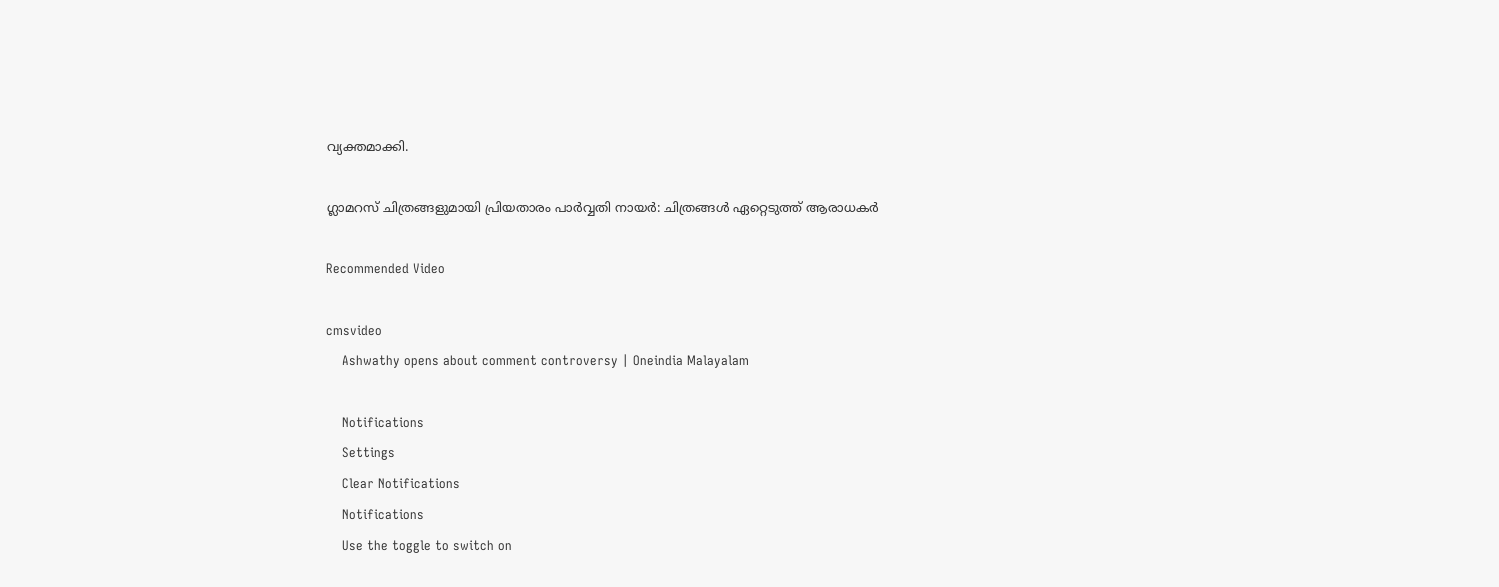വ്യക്തമാക്കി.

ഗ്ലാമറസ് ചിത്രങ്ങളുമായി പ്രിയതാരം പാര്‍വ്വതി നായര്‍: ചിത്രങ്ങള്‍ ഏറ്റെടുത്ത് ആരാധകര്‍

Recommended Video

cmsvideo
    Ashwathy opens about comment controversy | Oneindia Malayalam

    Notifications
    Settings
    Clear Notifications
    Notifications
    Use the toggle to switch on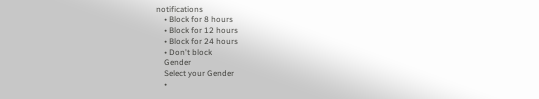notifications
    • Block for 8 hours
    • Block for 12 hours
    • Block for 24 hours
    • Don't block
    Gender
    Select your Gender
    •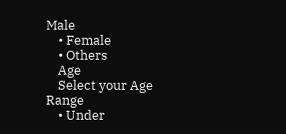Male
    • Female
    • Others
    Age
    Select your Age Range
    • Under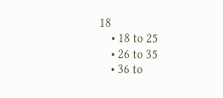18
    • 18 to 25
    • 26 to 35
    • 36 to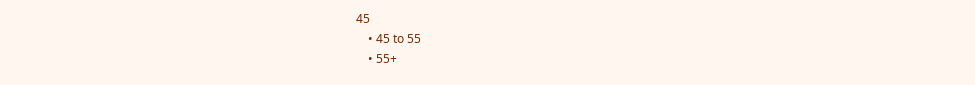45
    • 45 to 55
    • 55+